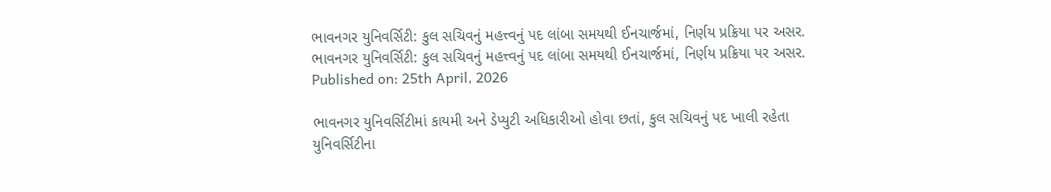ભાવનગર યુનિવર્સિટી: કુલ સચિવનું મહત્ત્વનું પદ લાંબા સમયથી ઈનચાર્જમાં, નિર્ણય પ્રક્રિયા પર અસર.
ભાવનગર યુનિવર્સિટી: કુલ સચિવનું મહત્ત્વનું પદ લાંબા સમયથી ઈનચાર્જમાં, નિર્ણય પ્રક્રિયા પર અસર.
Published on: 25th April, 2026

ભાવનગર યુનિવર્સિટીમાં કાયમી અને ડેપ્યુટી અધિકારીઓ હોવા છતાં, કુલ સચિવનું પદ ખાલી રહેતા યુનિવર્સિટીના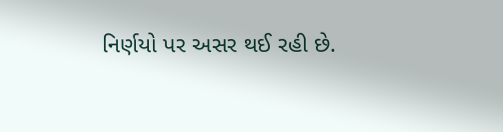નિર્ણયો પર અસર થઈ રહી છે.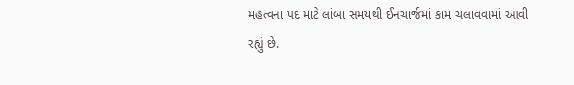મહત્વના પદ માટે લાંબા સમયથી ઈનચાર્જમાં કામ ચલાવવામાં આવી રહ્યું છે.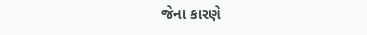જેના કારણે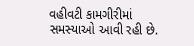વહીવટી કામગીરીમાં સમસ્યાઓ આવી રહી છે.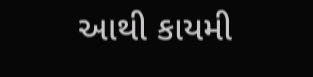આથી કાયમી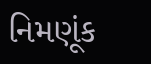નિમણૂંક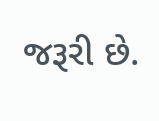જરૂરી છે.